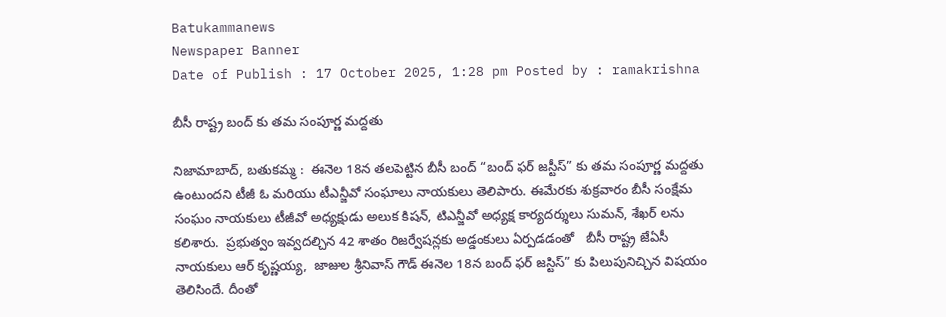Batukammanews
Newspaper Banner
Date of Publish : 17 October 2025, 1:28 pm Posted by : ramakrishna

బీసీ రాష్ట్ర బంద్ కు తమ సంపూర్ణ మద్దతు

నిజామాబాద్, బతుకమ్మ :  ఈనెల 18న తలపెట్టిన బీసీ బంద్ “బంద్ ఫర్ జస్టీస్” కు తమ సంపూర్ణ మద్దతు ఉంటుందని టీజీ ఓ మరియు టీఎన్జీవో సంఘాలు నాయకులు తెలిపారు. ఈమేరకు శుక్రవారం బీసీ సంక్షేమ సంఘం నాయకులు టీజీవో అధ్యక్షుడు అలుక కిషన్, టిఎన్జీవో అధ్యక్ష కార్యదర్శులు సుమన్, శేఖర్ లను  కలిశారు.  ప్రభుత్వం ఇవ్వదల్చిన 42 శాతం రిజర్వేషన్లకు అడ్డంకులు ఏర్పడడంతో   బీసీ రాష్ట్ర జేఏసీ నాయకులు ఆర్ కృష్ణయ్య,  జాజుల శ్రీనివాస్ గౌడ్ ఈనెల 18న బంద్ ఫర్ జస్టిస్” కు పిలుపునిచ్చిన విషయం తెలిసిందే. దీంతో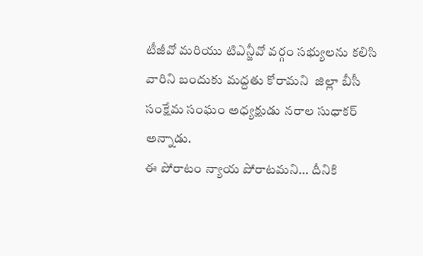టీజీవో మరియు టిఎన్జీవో వర్గం సభ్యులను కలిసి వారిని బందుకు మద్దతు కోరామని  జిల్లా బీసీ సంక్షేమ సంఘం అధ్యక్షుడు నరాల సుధాకర్ అన్నాడు.
ఈ పోరాటం న్యాయ పోరాటమని… దీనికి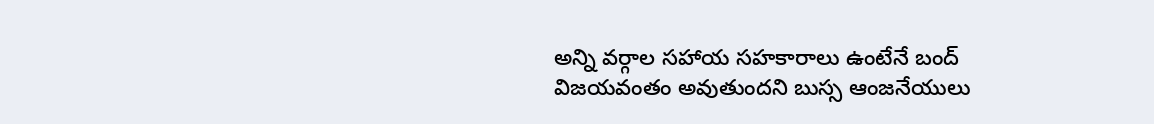అన్ని వర్గాల సహాయ సహకారాలు ఉంటేనే బంద్ విజయవంతం అవుతుందని బుస్స ఆంజనేయులు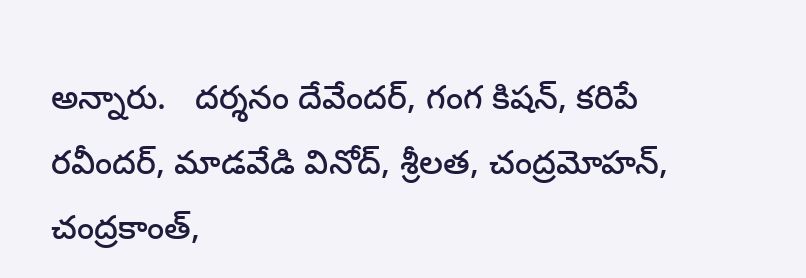అన్నారు.   దర్శనం దేవేందర్, గంగ కిషన్, కరిపే రవీందర్, మాడవేడి వినోద్, శ్రీలత, చంద్రమోహన్, చంద్రకాంత్,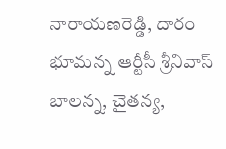నారాయణరెడ్డి, దారం భూమన్న ఆర్టీసీ శ్రీనివాస్ బాలన్న, చైతన్య,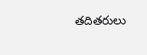తదితరులు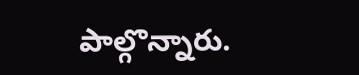పాల్గొన్నారు.